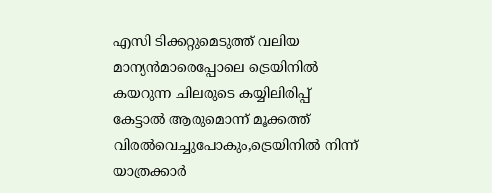എസി ടിക്കറ്റുമെടുത്ത് വലിയ മാന്യൻമാരെപ്പോലെ ട്രെയിനില്‍ കയറുന്ന ചിലരുടെ കയ്യിലിരിപ്പ് കേട്ടാല്‍ ആരുമൊന്ന് മൂക്കത്ത് വിരല്‍വെച്ചുപോകും,ട്രെയിനില്‍ നിന്ന് യാത്രക്കാര്‍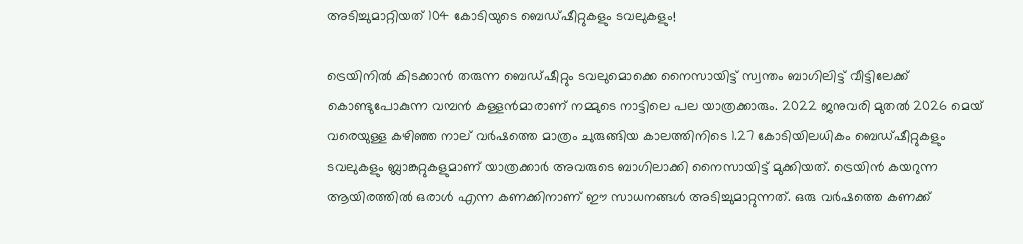അടിച്ചുമാറ്റിയത് 104 കോടിയുടെ ബെഡ്ഷീറ്റുകളും ടവലുകളും!

ട്രെയിനില്‍ കിടക്കാൻ തരുന്ന ബെഡ്ഷീറ്റും ടവലുമൊക്കെ നൈസായിട്ട് സ്വന്തം ബാഗിലിട്ട് വീട്ടിലേക്ക് കൊണ്ടുപോകുന്ന വമ്പൻ കള്ളൻമാരാണ് നമ്മുടെ നാട്ടിലെ പല യാത്രക്കാരും. 2022 ജനുവരി മുതല്‍ 2026 മെയ് വരെയുള്ള കഴിഞ്ഞ നാല് വർഷത്തെ മാത്രം ചുരുങ്ങിയ കാലത്തിനിടെ 1.27 കോടിയിലധികം ബെഡ്ഷീറ്റുകളും ടവലുകളും ബ്ലാങ്കറ്റുകളുമാണ് യാത്രക്കാർ അവരുടെ ബാഗിലാക്കി നൈസായിട്ട് മുക്കിയത്. ട്രെയിൻ കയറുന്ന ആയിരത്തില്‍ ഒരാള്‍ എന്ന കണക്കിനാണ് ഈ സാധനങ്ങള്‍ അടിച്ചുമാറ്റുന്നത്. ഒരു വർഷത്തെ കണക്ക്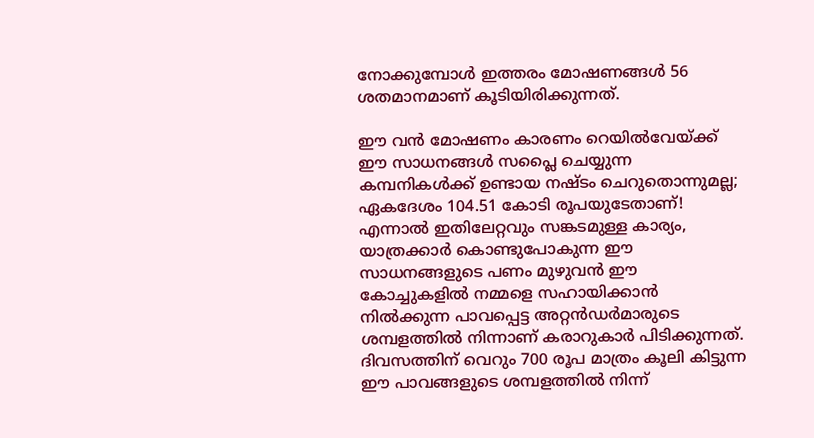നോക്കുമ്പോള്‍ ഇത്തരം മോഷണങ്ങള്‍ 56 ശതമാനമാണ് കൂടിയിരിക്കുന്നത്.

ഈ വൻ മോഷണം കാരണം റെയില്‍വേയ്ക്ക് ഈ സാധനങ്ങള്‍ സപ്ലൈ ചെയ്യുന്ന കമ്പനികള്‍ക്ക് ഉണ്ടായ നഷ്ടം ചെറുതൊന്നുമല്ല; ഏകദേശം 104.51 കോടി രൂപയുടേതാണ്! എന്നാല്‍ ഇതിലേറ്റവും സങ്കടമുള്ള കാര്യം, യാത്രക്കാർ കൊണ്ടുപോകുന്ന ഈ സാധനങ്ങളുടെ പണം മുഴുവൻ ഈ കോച്ചുകളില്‍ നമ്മളെ സഹായിക്കാൻ നില്‍ക്കുന്ന പാവപ്പെട്ട അറ്റൻഡർമാരുടെ ശമ്പളത്തില്‍ നിന്നാണ് കരാറുകാർ പിടിക്കുന്നത്. ദിവസത്തിന് വെറും 700 രൂപ മാത്രം കൂലി കിട്ടുന്ന ഈ പാവങ്ങളുടെ ശമ്പളത്തില്‍ നിന്ന്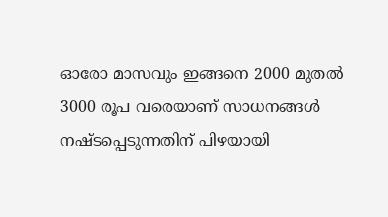ഓരോ മാസവും ഇങ്ങനെ 2000 മുതല്‍ 3000 രൂപ വരെയാണ് സാധനങ്ങള്‍ നഷ്ടപ്പെടുന്നതിന് പിഴയായി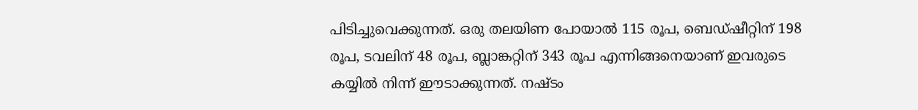പിടിച്ചുവെക്കുന്നത്. ഒരു തലയിണ പോയാല്‍ 115 രൂപ, ബെഡ്ഷീറ്റിന് 198 രൂപ, ടവലിന് 48 രൂപ, ബ്ലാങ്കറ്റിന് 343 രൂപ എന്നിങ്ങനെയാണ് ഇവരുടെ കയ്യില്‍ നിന്ന് ഈടാക്കുന്നത്. നഷ്ടം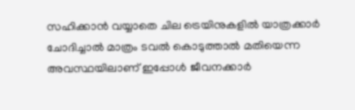സഹിക്കാൻ വയ്യാതെ ചില ട്രെയിനുകളില്‍ യാത്രക്കാർ ചോദിച്ചാല്‍ മാത്രം ടവല്‍ കൊടുത്താല്‍ മതിയെന്ന അവസ്ഥയിലാണ് ഇപ്പോള്‍ ജീവനക്കാർ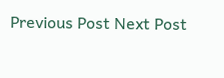Previous Post Next Post